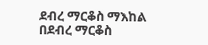ደብረ ማርቆስ ማእከል በደብረ ማርቆስ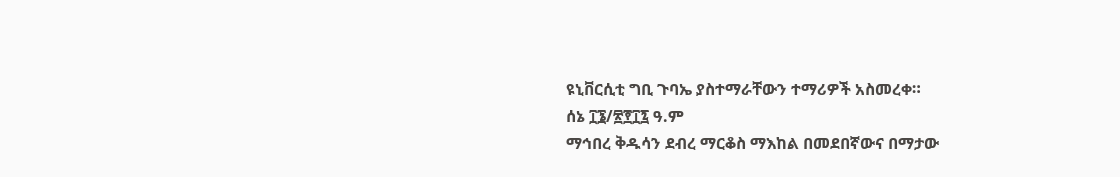ዩኒቨርሲቲ ግቢ ጉባኤ ያስተማራቸውን ተማሪዎች አስመረቀ።
ሰኔ ፲፮/፳፻፲፯ ዓ.ም
ማኅበረ ቅዱሳን ደብረ ማርቆስ ማእከል በመደበኛውና በማታው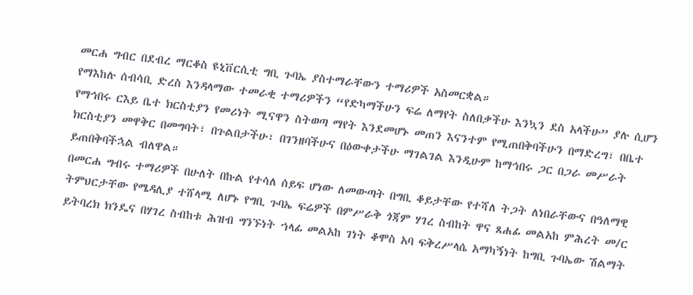መርሐ ግብር በደብረ ማርቆስ ዩኒቨርሲቲ ግቢ ጉባኤ ያስተማራቸውን ተማሪዎች አስመርቋል።
የማእከሉ ሰብሳቢ ድረስ እንዳላማው ተመራቂ ተማሪዎችን “የድካማችሁን ፍሬ ለማየት ስለበቃችሁ እንኳን ደስ አላችሁ” ያሉ ሲሆን የማኅበሩ ርእይ ቤተ ክርስቲያን የመሪነት ሚናዋን ስትወጣ ማየት እንደመሆኑ መጠን እናንተም የሚጠበቅባችሁን በማድረግ፣ በቤተ ክርስቲያን መዋቅር በመግባት፣ በጉልበታችሁ፣ በገንዘባችሁና በዕውቀታችሁ ማገልገል እንዲሁም ከማኅበሩ ጋር በጋራ መሥራት ይጠበቅባችኋል ብለዋል።
በመርሐ ግብሩ ተማሪዎች በሁለት በኩል የተሳለ ሰይፍ ሆነው ለመውጣት በግቢ ቆይታቸው የተሻለ ትጋት ለነበራቸውና በዓለማዊ ትምህርታቸው የሜዳሊያ ተሸላሚ ለሆኑ የግቢ ጉባኤ ፍሬዎች በምሥራቅ ጎጃም ሃገረ ስብከት ዋና ጸሐፊ መልአከ ምሕረት መ/ር ይትባረክ ክንዴና በሃገረ ስብከቱ ሕዝብ ግንኙነት ኀላፊ መልአከ ገነት ቆሞስ አባ ፍቅረሥላሴ አማካኝነት ከግቢ ጉባኤው ሽልማት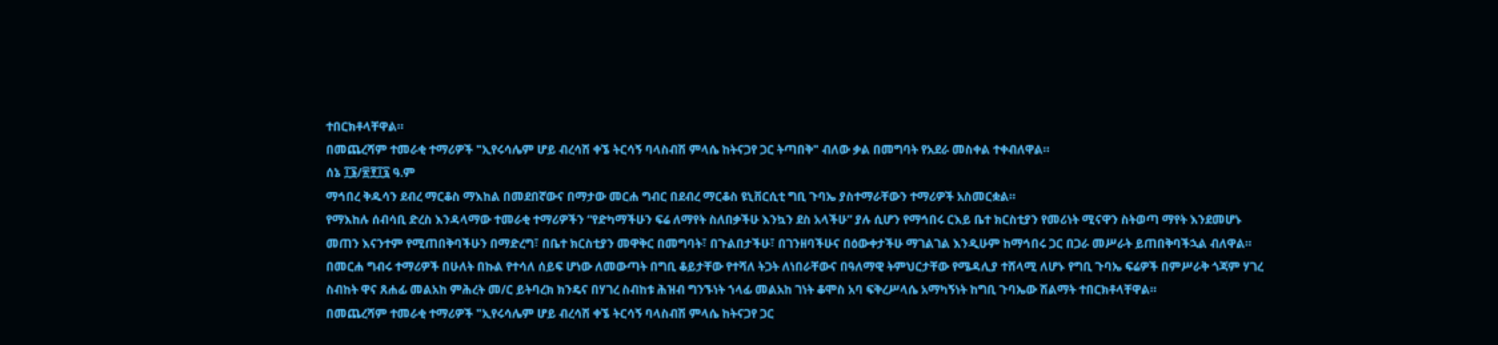ተበርክቶላቸዋል።
በመጨረሻም ተመራቂ ተማሪዎች "ኢየሩሳሌም ሆይ ብረሳሽ ቀኜ ትርሳኝ ባላስብሽ ምላሴ ከትናጋየ ጋር ትጣበቅ" ብለው ቃል በመግባት የአደራ መስቀል ተቀብለዋል።
ሰኔ ፲፮/፳፻፲፯ ዓ.ም
ማኅበረ ቅዱሳን ደብረ ማርቆስ ማእከል በመደበኛውና በማታው መርሐ ግብር በደብረ ማርቆስ ዩኒቨርሲቲ ግቢ ጉባኤ ያስተማራቸውን ተማሪዎች አስመርቋል።
የማእከሉ ሰብሳቢ ድረስ እንዳላማው ተመራቂ ተማሪዎችን “የድካማችሁን ፍሬ ለማየት ስለበቃችሁ እንኳን ደስ አላችሁ” ያሉ ሲሆን የማኅበሩ ርእይ ቤተ ክርስቲያን የመሪነት ሚናዋን ስትወጣ ማየት እንደመሆኑ መጠን እናንተም የሚጠበቅባችሁን በማድረግ፣ በቤተ ክርስቲያን መዋቅር በመግባት፣ በጉልበታችሁ፣ በገንዘባችሁና በዕውቀታችሁ ማገልገል እንዲሁም ከማኅበሩ ጋር በጋራ መሥራት ይጠበቅባችኋል ብለዋል።
በመርሐ ግብሩ ተማሪዎች በሁለት በኩል የተሳለ ሰይፍ ሆነው ለመውጣት በግቢ ቆይታቸው የተሻለ ትጋት ለነበራቸውና በዓለማዊ ትምህርታቸው የሜዳሊያ ተሸላሚ ለሆኑ የግቢ ጉባኤ ፍሬዎች በምሥራቅ ጎጃም ሃገረ ስብከት ዋና ጸሐፊ መልአከ ምሕረት መ/ር ይትባረክ ክንዴና በሃገረ ስብከቱ ሕዝብ ግንኙነት ኀላፊ መልአከ ገነት ቆሞስ አባ ፍቅረሥላሴ አማካኝነት ከግቢ ጉባኤው ሽልማት ተበርክቶላቸዋል።
በመጨረሻም ተመራቂ ተማሪዎች "ኢየሩሳሌም ሆይ ብረሳሽ ቀኜ ትርሳኝ ባላስብሽ ምላሴ ከትናጋየ ጋር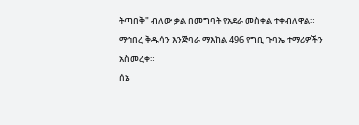ትጣበቅ" ብለው ቃል በመግባት የአደራ መስቀል ተቀብለዋል።
ማኅበረ ቅዱሳን እንጅባራ ማእከል 496 የግቢ ጉባኤ ተማሪዎችን አስመረቀ።
ሰኔ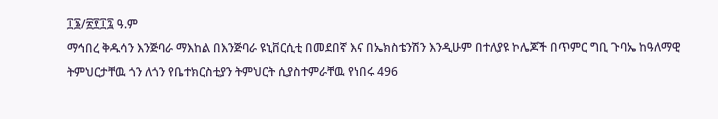፲፮/፳፻፲፯ ዓ.ም
ማኅበረ ቅዱሳን እንጅባራ ማእከል በእንጅባራ ዩኒቨርሲቲ በመደበኛ እና በኤክስቴንሽን እንዲሁም በተለያዩ ኮሌጆች በጥምር ግቢ ጉባኤ ከዓለማዊ ትምህርታቸዉ ጎን ለጎን የቤተክርስቲያን ትምህርት ሲያስተምራቸዉ የነበሩ 496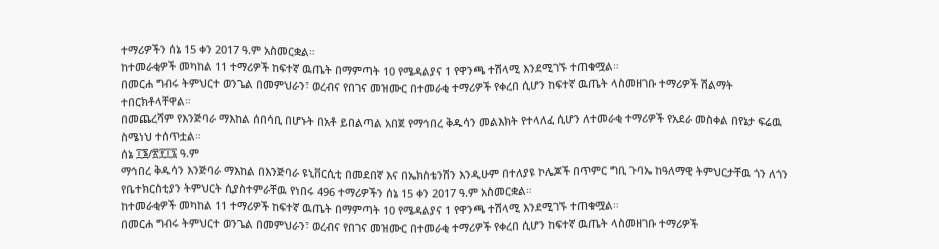ተማሪዎችን ሰኔ 15 ቀን 2017 ዓ.ም አስመርቋል።
ከተመራቂዎች መካከል 11 ተማሪዎች ከፍተኛ ዉጤት በማምጣት 10 የሜዳልያና 1 የዋንጫ ተሽላሚ እንደሚገኙ ተጠቁሟል።
በመርሐ ግብሩ ትምህርተ ወንጌል በመምህራን፣ ወረብና የበገና መዝሙር በተመራቂ ተማሪዎች የቀረበ ሲሆን ከፍተኛ ዉጤት ላስመዘገቡ ተማሪዎች ሽልማት ተበርክቶላቸዋል።
በመጨረሻም የእንጅባራ ማእከል ሰበሳቢ በሆኑት በአቶ ይበልጣል አበጀ የማኅበረ ቅዱሳን መልእክት የተላለፈ ሲሆን ለተመራቂ ተማሪዎች የአደራ መስቀል በየኔታ ፍሬዉ ስሜነህ ተሰጥቷል።
ሰኔ ፲፮/፳፻፲፯ ዓ.ም
ማኅበረ ቅዱሳን እንጅባራ ማእከል በእንጅባራ ዩኒቨርሲቲ በመደበኛ እና በኤክስቴንሽን እንዲሁም በተለያዩ ኮሌጆች በጥምር ግቢ ጉባኤ ከዓለማዊ ትምህርታቸዉ ጎን ለጎን የቤተክርስቲያን ትምህርት ሲያስተምራቸዉ የነበሩ 496 ተማሪዎችን ሰኔ 15 ቀን 2017 ዓ.ም አስመርቋል።
ከተመራቂዎች መካከል 11 ተማሪዎች ከፍተኛ ዉጤት በማምጣት 10 የሜዳልያና 1 የዋንጫ ተሽላሚ እንደሚገኙ ተጠቁሟል።
በመርሐ ግብሩ ትምህርተ ወንጌል በመምህራን፣ ወረብና የበገና መዝሙር በተመራቂ ተማሪዎች የቀረበ ሲሆን ከፍተኛ ዉጤት ላስመዘገቡ ተማሪዎች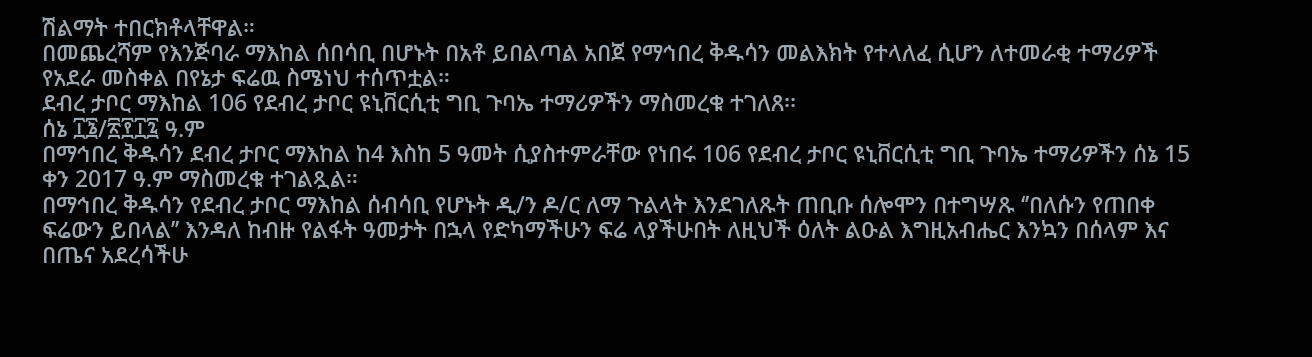ሽልማት ተበርክቶላቸዋል።
በመጨረሻም የእንጅባራ ማእከል ሰበሳቢ በሆኑት በአቶ ይበልጣል አበጀ የማኅበረ ቅዱሳን መልእክት የተላለፈ ሲሆን ለተመራቂ ተማሪዎች የአደራ መስቀል በየኔታ ፍሬዉ ስሜነህ ተሰጥቷል።
ደብረ ታቦር ማእከል 106 የደብረ ታቦር ዩኒቨርሲቲ ግቢ ጉባኤ ተማሪዎችን ማስመረቁ ተገለጸ፡፡
ሰኔ ፲፮/፳፻፲፯ ዓ.ም
በማኅበረ ቅዱሳን ደብረ ታቦር ማእከል ከ4 እስከ 5 ዓመት ሲያስተምራቸው የነበሩ 106 የደብረ ታቦር ዩኒቨርሲቲ ግቢ ጉባኤ ተማሪዎችን ሰኔ 15 ቀን 2017 ዓ.ም ማስመረቁ ተገልጿል።
በማኅበረ ቅዱሳን የደብረ ታቦር ማእከል ሰብሳቢ የሆኑት ዲ/ን ዶ/ር ለማ ጉልላት እንደገለጹት ጠቢቡ ሰሎሞን በተግሣጹ ‘’በለሱን የጠበቀ ፍሬውን ይበላል’’ እንዳለ ከብዙ የልፋት ዓመታት በኋላ የድካማችሁን ፍሬ ላያችሁበት ለዚህች ዕለት ልዑል እግዚአብሔር እንኳን በሰላም እና በጤና አደረሳችሁ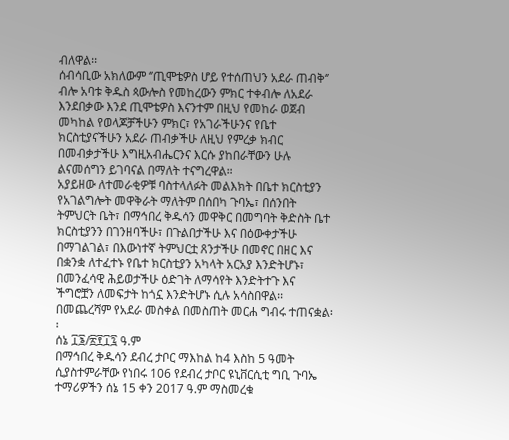ብለዋል፡፡
ሰብሳቢው አክለውም ‘’ጢሞቴዎስ ሆይ የተሰጠህን አደራ ጠብቅ‘’ ብሎ አባቱ ቅዱስ ጳውሎስ የመከረውን ምክር ተቀብሎ ለአደራ እንደበቃው እንደ ጢሞቴዎስ እናንተም በዚህ የመከራ ወጀብ መካከል የወላጆቻችሁን ምክር፣ የአገራችሁንና የቤተ ክርስቲያናችሁን አደራ ጠብቃችሁ ለዚህ የምረቃ ክብር በመብቃታችሁ እግዚአብሔርንና እርሱ ያከበራቸውን ሁሉ ልናመሰግን ይገባናል በማለት ተናግረዋል።
አያይዘው ለተመራቂዎቹ ባስተላለፉት መልእክት በቤተ ክርስቲያን የአገልግሎት መዋቅራት ማለትም በሰበካ ጉባኤ፣ በሰንበት ትምህርት ቤት፣ በማኅበረ ቅዱሳን መዋቅር በመግባት ቅድስት ቤተ ክርስቲያንን በገንዘባችሁ፣ በጉልበታችሁ እና በዕውቀታችሁ በማገልገል፣ በእውነተኛ ትምህርቷ ጸንታችሁ በመኖር በዘር እና በቋንቋ ለተፈተኑ የቤተ ክርስቲያን አካላት አርአያ እንድትሆኑ፣ በመንፈሳዊ ሕይወታችሁ ዕድገት ለማሳየት እንድትተጉ እና ችግሮቿን ለመፍታት ከጎኗ እንድትሆኑ ሲሉ አሳስበዋል፡፡
በመጨረሻም የአደራ መስቀል በመስጠት መርሐ ግብሩ ተጠናቋል፡፡
ሰኔ ፲፮/፳፻፲፯ ዓ.ም
በማኅበረ ቅዱሳን ደብረ ታቦር ማእከል ከ4 እስከ 5 ዓመት ሲያስተምራቸው የነበሩ 106 የደብረ ታቦር ዩኒቨርሲቲ ግቢ ጉባኤ ተማሪዎችን ሰኔ 15 ቀን 2017 ዓ.ም ማስመረቁ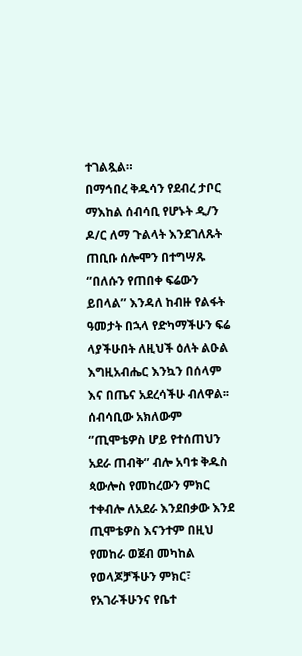ተገልጿል።
በማኅበረ ቅዱሳን የደብረ ታቦር ማእከል ሰብሳቢ የሆኑት ዲ/ን ዶ/ር ለማ ጉልላት እንደገለጹት ጠቢቡ ሰሎሞን በተግሣጹ ‘’በለሱን የጠበቀ ፍሬውን ይበላል’’ እንዳለ ከብዙ የልፋት ዓመታት በኋላ የድካማችሁን ፍሬ ላያችሁበት ለዚህች ዕለት ልዑል እግዚአብሔር እንኳን በሰላም እና በጤና አደረሳችሁ ብለዋል፡፡
ሰብሳቢው አክለውም ‘’ጢሞቴዎስ ሆይ የተሰጠህን አደራ ጠብቅ‘’ ብሎ አባቱ ቅዱስ ጳውሎስ የመከረውን ምክር ተቀብሎ ለአደራ እንደበቃው እንደ ጢሞቴዎስ እናንተም በዚህ የመከራ ወጀብ መካከል የወላጆቻችሁን ምክር፣ የአገራችሁንና የቤተ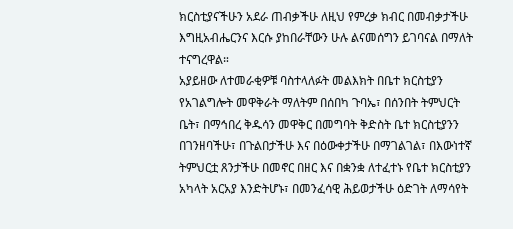ክርስቲያናችሁን አደራ ጠብቃችሁ ለዚህ የምረቃ ክብር በመብቃታችሁ እግዚአብሔርንና እርሱ ያከበራቸውን ሁሉ ልናመሰግን ይገባናል በማለት ተናግረዋል።
አያይዘው ለተመራቂዎቹ ባስተላለፉት መልእክት በቤተ ክርስቲያን የአገልግሎት መዋቅራት ማለትም በሰበካ ጉባኤ፣ በሰንበት ትምህርት ቤት፣ በማኅበረ ቅዱሳን መዋቅር በመግባት ቅድስት ቤተ ክርስቲያንን በገንዘባችሁ፣ በጉልበታችሁ እና በዕውቀታችሁ በማገልገል፣ በእውነተኛ ትምህርቷ ጸንታችሁ በመኖር በዘር እና በቋንቋ ለተፈተኑ የቤተ ክርስቲያን አካላት አርአያ እንድትሆኑ፣ በመንፈሳዊ ሕይወታችሁ ዕድገት ለማሳየት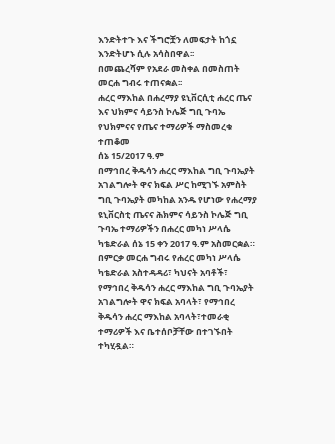እንድትተጉ እና ችግሮቿን ለመፍታት ከጎኗ እንድትሆኑ ሲሉ አሳስበዋል፡፡
በመጨረሻም የአደራ መስቀል በመስጠት መርሐ ግብሩ ተጠናቋል፡፡
ሐረር ማእከል በሐረማያ ዩኒቨርሲቲ ሐረር ጤና እና ህክምና ሳይንስ ኮሌጅ ግቢ ጉባኤ የህክምናና የጤና ተማሪዎች ማስመረቁ ተጠቆመ
ሰኔ 15/2017 ዓ.ም
በማኅበረ ቅዱሳን ሐረር ማእከል ግቢ ጉባኤያት አገልግሎት ዋና ክፍል ሥር ከሚገኙ አምስት ግቢ ጉባኤያት መካከል አንዱ የሆነው የሐረማያ ዩኒቨርስቲ ጤናና ሕክምና ሳይንስ ኮሌጅ ግቢ ጉባኤ ተማሪዎችን በሐረር መካነ ሥላሴ ካቴድራል ሰኔ 15 ቀን 2017 ዓ.ም አስመርቋል።
በምርቃ መርሐ ግብሩ የሐረር መካነ ሥላሴ ካቴድራል አስተዳዳሪ፣ ካህናት አባቶች፣ የማኅበረ ቅዱሳን ሐረር ማእከል ግቢ ጉባኤያት አገልግሎት ዋና ክፍል አባላት፣ የማኅበረ ቅዱሳን ሐረር ማእከል አባላት፣ተመራቂ ተማሪዎች እና ቤተሰቦቻቸው በተገኙበት ተካሂዷል።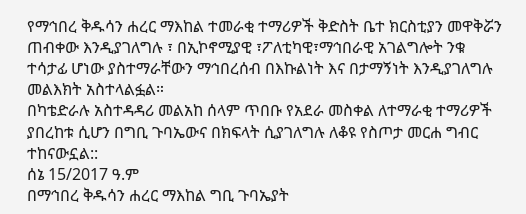የማኅበረ ቅዱሳን ሐረር ማእከል ተመራቂ ተማሪዎች ቅድስት ቤተ ክርስቲያን መዋቅሯን ጠብቀው እንዲያገለግሉ ፣ በኢኮኖሚያዊ ፣ፖለቲካዊ፣ማኅበራዊ አገልግሎት ንቁ ተሳታፊ ሆነው ያስተማራቸውን ማኅበረሰብ በእኩልነት እና በታማኝነት እንዲያገለግሉ መልእክት አስተላልፏል።
በካቴድራሉ አስተዳዳሪ መልአከ ሰላም ጥበቡ የአደራ መስቀል ለተማራቂ ተማሪዎች ያበረከቱ ሲሆን በግቢ ጉባኤውና በክፍላት ሲያገለግሉ ለቆዩ የስጦታ መርሐ ግብር ተከናውኗል::
ሰኔ 15/2017 ዓ.ም
በማኅበረ ቅዱሳን ሐረር ማእከል ግቢ ጉባኤያት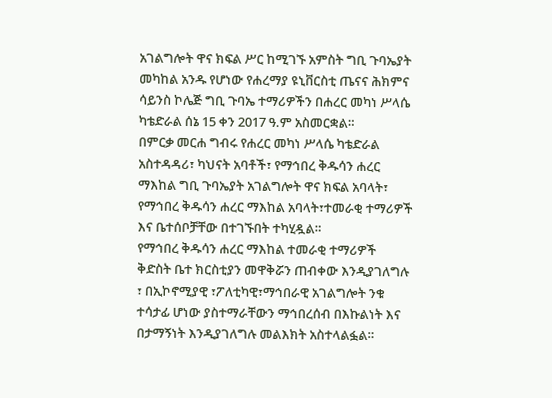አገልግሎት ዋና ክፍል ሥር ከሚገኙ አምስት ግቢ ጉባኤያት መካከል አንዱ የሆነው የሐረማያ ዩኒቨርስቲ ጤናና ሕክምና ሳይንስ ኮሌጅ ግቢ ጉባኤ ተማሪዎችን በሐረር መካነ ሥላሴ ካቴድራል ሰኔ 15 ቀን 2017 ዓ.ም አስመርቋል።
በምርቃ መርሐ ግብሩ የሐረር መካነ ሥላሴ ካቴድራል አስተዳዳሪ፣ ካህናት አባቶች፣ የማኅበረ ቅዱሳን ሐረር ማእከል ግቢ ጉባኤያት አገልግሎት ዋና ክፍል አባላት፣ የማኅበረ ቅዱሳን ሐረር ማእከል አባላት፣ተመራቂ ተማሪዎች እና ቤተሰቦቻቸው በተገኙበት ተካሂዷል።
የማኅበረ ቅዱሳን ሐረር ማእከል ተመራቂ ተማሪዎች ቅድስት ቤተ ክርስቲያን መዋቅሯን ጠብቀው እንዲያገለግሉ ፣ በኢኮኖሚያዊ ፣ፖለቲካዊ፣ማኅበራዊ አገልግሎት ንቁ ተሳታፊ ሆነው ያስተማራቸውን ማኅበረሰብ በእኩልነት እና በታማኝነት እንዲያገለግሉ መልእክት አስተላልፏል።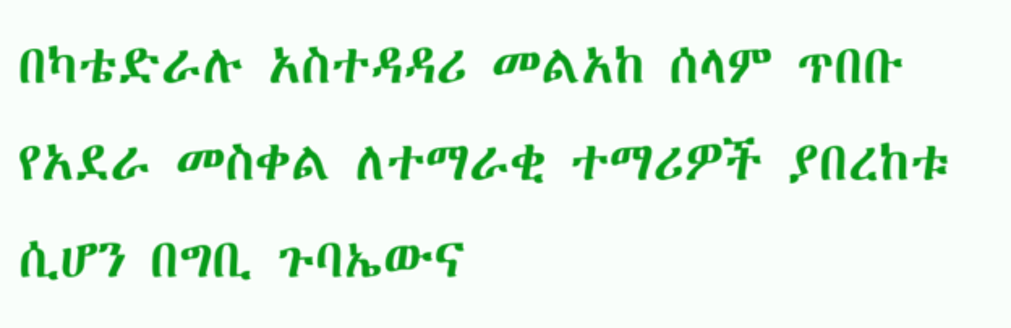በካቴድራሉ አስተዳዳሪ መልአከ ሰላም ጥበቡ የአደራ መስቀል ለተማራቂ ተማሪዎች ያበረከቱ ሲሆን በግቢ ጉባኤውና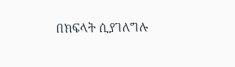በክፍላት ሲያገለግሉ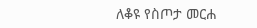ለቆዩ የስጦታ መርሐ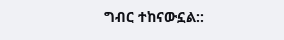ግብር ተከናውኗል::